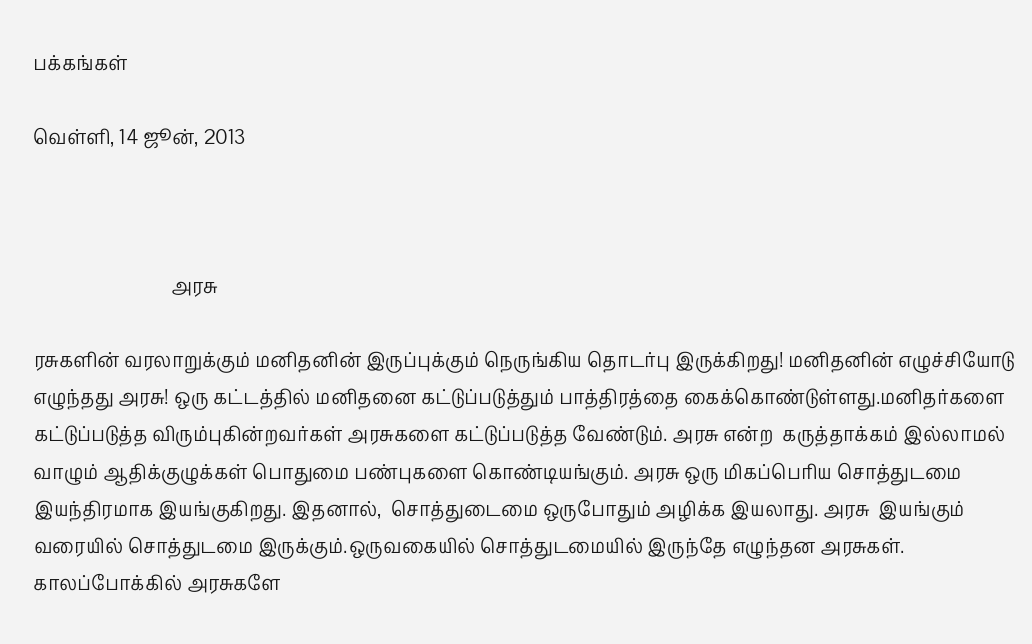பக்கங்கள்

வெள்ளி, 14 ஜூன், 2013



                              அரசு

ரசுகளின் வரலாறுக்கும் மனிதனின் இருப்புக்கும் நெருங்கிய தொடர்பு இருக்கிறது! மனிதனின் எழுச்சியோடு எழுந்தது அரசு! ஒரு கட்டத்தில் மனிதனை கட்டுப்படுத்தும் பாத்திரத்தை கைக்கொண்டுள்ளது.மனிதர்களை கட்டுப்படுத்த விரும்புகின்றவர்கள் அரசுகளை கட்டுப்படுத்த வேண்டும். அரசு என்ற  கருத்தாக்கம் இல்லாமல் வாழும் ஆதிக்குழுக்கள் பொதுமை பண்புகளை கொண்டியங்கும். அரசு ஒரு மிகப்பெரிய சொத்துடமை இயந்திரமாக இயங்குகிறது. இதனால்,  சொத்துடைமை ஒருபோதும் அழிக்க இயலாது. அரசு  இயங்கும் வரையில் சொத்துடமை இருக்கும்.ஒருவகையில் சொத்துடமையில் இருந்தே எழுந்தன அரசுகள். காலப்போக்கில் அரசுகளே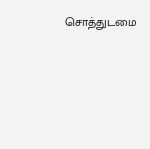சொத்துடமை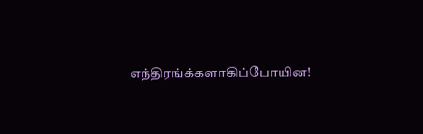எந்திரங்க்களாகிப்போயின!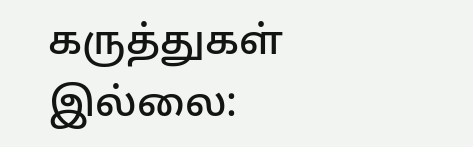கருத்துகள் இல்லை: